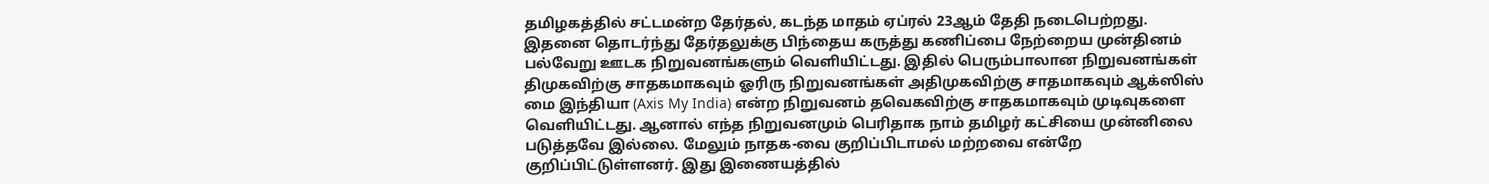தமிழகத்தில் சட்டமன்ற தேர்தல், கடந்த மாதம் ஏப்ரல் 23ஆம் தேதி நடைபெற்றது. இதனை தொடர்ந்து தேர்தலுக்கு பிந்தைய கருத்து கணிப்பை நேற்றைய முன்தினம் பல்வேறு ஊடக நிறுவனங்களும் வெளியிட்டது. இதில் பெரும்பாலான நிறுவனங்கள் திமுகவிற்கு சாதகமாகவும் ஓரிரு நிறுவனங்கள் அதிமுகவிற்கு சாதமாகவும் ஆக்ஸிஸ் மை இந்தியா (Axis My India) என்ற நிறுவனம் தவெகவிற்கு சாதகமாகவும் முடிவுகளை வெளியிட்டது. ஆனால் எந்த நிறுவனமும் பெரிதாக நாம் தமிழர் கட்சியை முன்னிலை படுத்தவே இல்லை. மேலும் நாதக-வை குறிப்பிடாமல் மற்றவை என்றே குறிப்பிட்டுள்ளனர். இது இணையத்தில்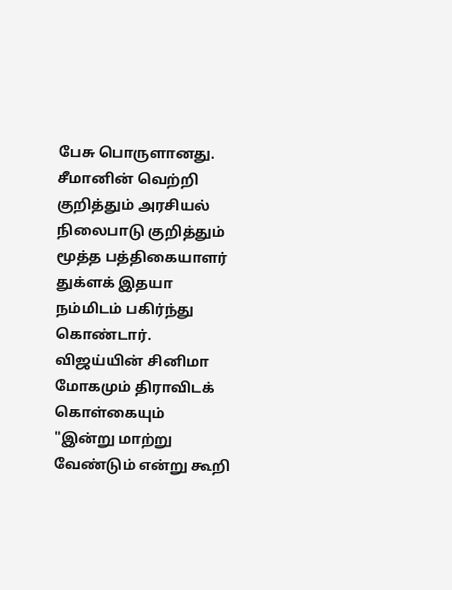பேசு பொருளானது. சீமானின் வெற்றி குறித்தும் அரசியல் நிலைபாடு குறித்தும் மூத்த பத்திகையாளர் துக்ளக் இதயா நம்மிடம் பகிர்ந்து கொண்டார்.
விஜய்யின் சினிமா மோகமும் திராவிடக் கொள்கையும்
"இன்று மாற்று வேண்டும் என்று கூறி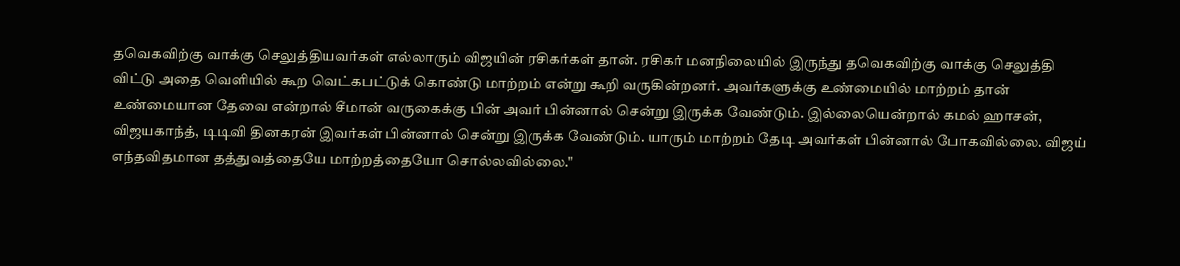தவெகவிற்கு வாக்கு செலுத்தியவர்கள் எல்லாரும் விஜயின் ரசிகர்கள் தான். ரசிகர் மனநிலையில் இருந்து தவெகவிற்கு வாக்கு செலுத்தி விட்டு அதை வெளியில் கூற வெட்கபட்டுக் கொண்டு மாற்றம் என்று கூறி வருகின்றனர். அவர்களுக்கு உண்மையில் மாற்றம் தான் உண்மையான தேவை என்றால் சீமான் வருகைக்கு பின் அவர் பின்னால் சென்று இருக்க வேண்டும். இல்லையென்றால் கமல் ஹாசன், விஜயகாந்த், டிடிவி தினகரன் இவர்கள் பின்னால் சென்று இருக்க வேண்டும். யாரும் மாற்றம் தேடி அவர்கள் பின்னால் போகவில்லை. விஜய் எந்தவிதமான தத்துவத்தையே மாற்றத்தையோ சொல்லவில்லை."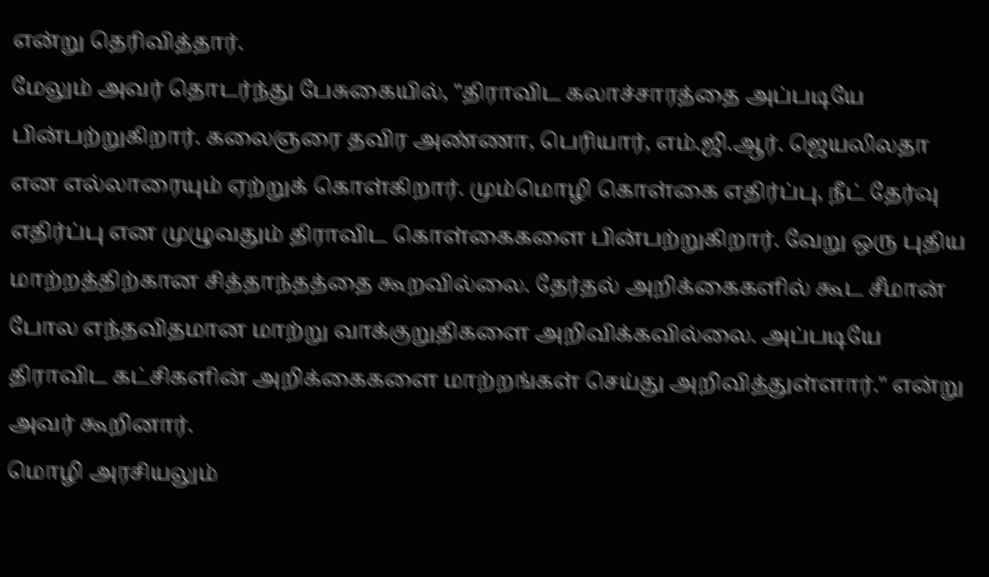என்று தெரிவித்தார்.
மேலும் அவர் தொடர்ந்து பேசுகையில், "திராவிட கலாச்சாரத்தை அப்படியே பின்பற்றுகிறார். கலைஞரை தவிர அண்ணா, பெரியார், எம்.ஜி.ஆர். ஜெயலிலதா என எல்லாரையும் ஏற்றுக் கொள்கிறார். மும்மொழி கொள்கை எதிர்ப்பு, நீட் தேர்வு எதிர்ப்பு என முழுவதும் திராவிட கொள்கைகளை பின்பற்றுகிறார். வேறு ஒரு புதிய மாற்றத்திற்கான சித்தாந்தத்தை கூறவில்லை. தேர்தல் அறிக்கைகளில் கூட சீமான் போல எந்தவிதமான மாற்று வாக்குறுதிகளை அறிவிக்கவில்லை. அப்படியே திராவிட கட்சிகளின் அறிக்கைகளை மாற்றங்கள் செய்து அறிவித்துள்ளார்." என்று அவர் கூறினார்.
மொழி அரசியலும்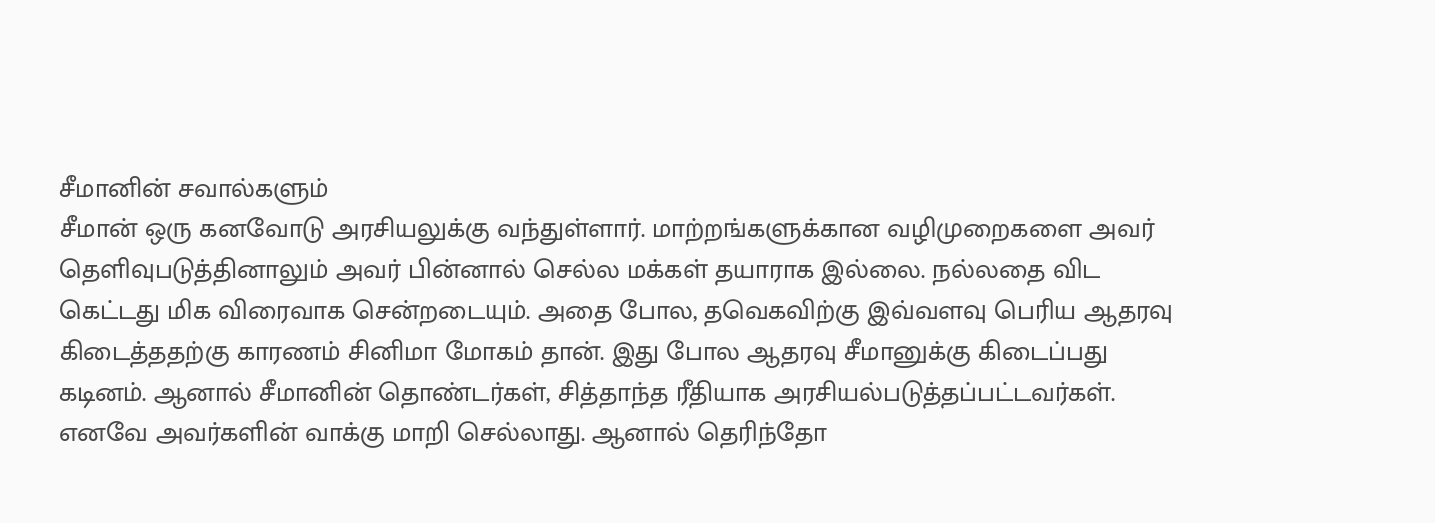சீமானின் சவால்களும்
சீமான் ஒரு கனவோடு அரசியலுக்கு வந்துள்ளார். மாற்றங்களுக்கான வழிமுறைகளை அவர் தெளிவுபடுத்தினாலும் அவர் பின்னால் செல்ல மக்கள் தயாராக இல்லை. நல்லதை விட கெட்டது மிக விரைவாக சென்றடையும். அதை போல, தவெகவிற்கு இவ்வளவு பெரிய ஆதரவு கிடைத்ததற்கு காரணம் சினிமா மோகம் தான். இது போல ஆதரவு சீமானுக்கு கிடைப்பது கடினம். ஆனால் சீமானின் தொண்டர்கள், சித்தாந்த ரீதியாக அரசியல்படுத்தப்பட்டவர்கள். எனவே அவர்களின் வாக்கு மாறி செல்லாது. ஆனால் தெரிந்தோ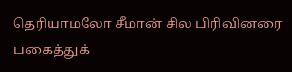தெரியாமலோ சீமான் சில பிரிவினரை பகைத்துக்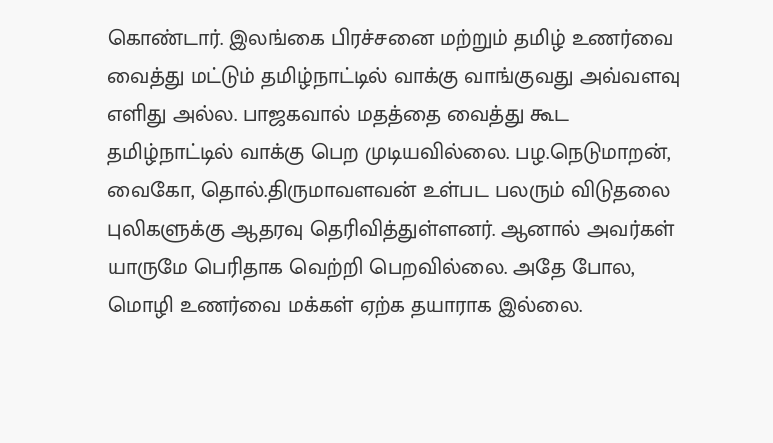கொண்டார். இலங்கை பிரச்சனை மற்றும் தமிழ் உணர்வை வைத்து மட்டும் தமிழ்நாட்டில் வாக்கு வாங்குவது அவ்வளவு எளிது அல்ல. பாஜகவால் மதத்தை வைத்து கூட தமிழ்நாட்டில் வாக்கு பெற முடியவில்லை. பழ.நெடுமாறன், வைகோ, தொல்.திருமாவளவன் உள்பட பலரும் விடுதலை புலிகளுக்கு ஆதரவு தெரிவித்துள்ளனர். ஆனால் அவர்கள் யாருமே பெரிதாக வெற்றி பெறவில்லை. அதே போல, மொழி உணர்வை மக்கள் ஏற்க தயாராக இல்லை.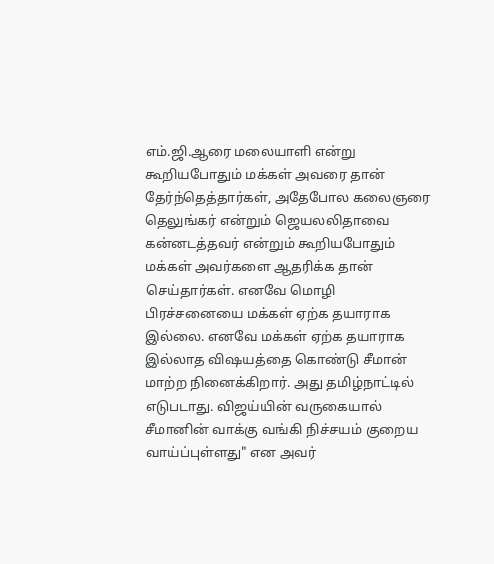எம்.ஜி.ஆரை மலையாளி என்று கூறியபோதும் மக்கள் அவரை தான் தேர்ந்தெத்தார்கள், அதேபோல கலைஞரை தெலுங்கர் என்றும் ஜெயலலிதாவை கன்னடத்தவர் என்றும் கூறியபோதும் மக்கள் அவர்களை ஆதரிக்க தான் செய்தார்கள். எனவே மொழி பிரச்சனையை மக்கள் ஏற்க தயாராக இல்லை. எனவே மக்கள் ஏற்க தயாராக இல்லாத விஷயத்தை கொண்டு சீமான் மாற்ற நினைக்கிறார். அது தமிழ்நாட்டில் எடுபடாது. விஜய்யின் வருகையால் சீமானின் வாக்கு வங்கி நிச்சயம் குறைய வாய்ப்புள்ளது" என அவர்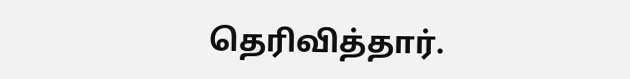தெரிவித்தார்.